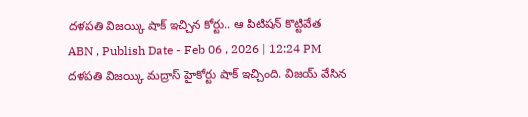దళపతి విజయ్కి షాక్ ఇచ్చిన కోర్టు.. ఆ పిటిషన్ కొట్టివేత
ABN , Publish Date - Feb 06 , 2026 | 12:24 PM
దళపతి విజయ్కి మద్రాస్ హైకోర్టు షాక్ ఇచ్చింది. విజయ్ వేసిన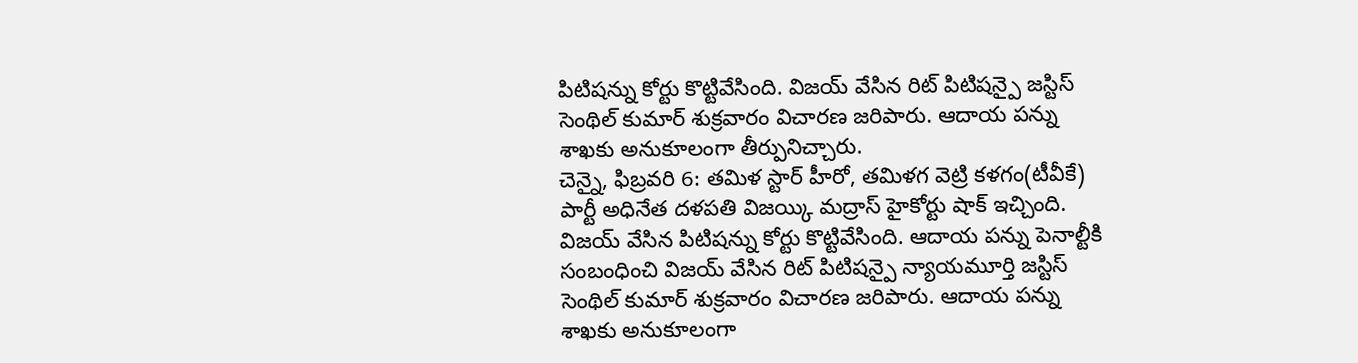పిటిషన్ను కోర్టు కొట్టివేసింది. విజయ్ వేసిన రిట్ పిటిషన్పై జస్టిస్ సెంథిల్ కుమార్ శుక్రవారం విచారణ జరిపారు. ఆదాయ పన్ను శాఖకు అనుకూలంగా తీర్పునిచ్చారు.
చెన్నై, ఫిబ్రవరి 6: తమిళ స్టార్ హీరో, తమిళగ వెట్రి కళగం(టీవీకే) పార్టీ అధినేత దళపతి విజయ్కి మద్రాస్ హైకోర్టు షాక్ ఇచ్చింది. విజయ్ వేసిన పిటిషన్ను కోర్టు కొట్టివేసింది. ఆదాయ పన్ను పెనాల్టీకి సంబంధించి విజయ్ వేసిన రిట్ పిటిషన్పై న్యాయమూర్తి జస్టిస్ సెంథిల్ కుమార్ శుక్రవారం విచారణ జరిపారు. ఆదాయ పన్ను శాఖకు అనుకూలంగా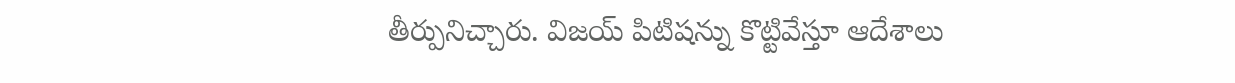తీర్పునిచ్చారు. విజయ్ పిటిషన్ను కొట్టివేస్తూ ఆదేశాలు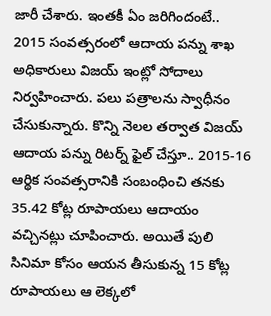జారీ చేశారు. ఇంతకీ ఏం జరిగిందంటే..
2015 సంవత్సరంలో ఆదాయ పన్ను శాఖ అధికారులు విజయ్ ఇంట్లో సోదాలు నిర్వహించారు. పలు పత్రాలను స్వాధీనం చేసుకున్నారు. కొన్ని నెలల తర్వాత విజయ్ ఆదాయ పన్ను రిటర్న్ ఫైల్ చేస్తూ.. 2015-16 ఆర్థిక సంవత్సరానికి సంబంధించి తనకు 35.42 కోట్ల రూపాయలు ఆదాయం వచ్చినట్లు చూపించారు. అయితే పులి సినిమా కోసం ఆయన తీసుకున్న 15 కోట్ల రూపాయలు ఆ లెక్కలో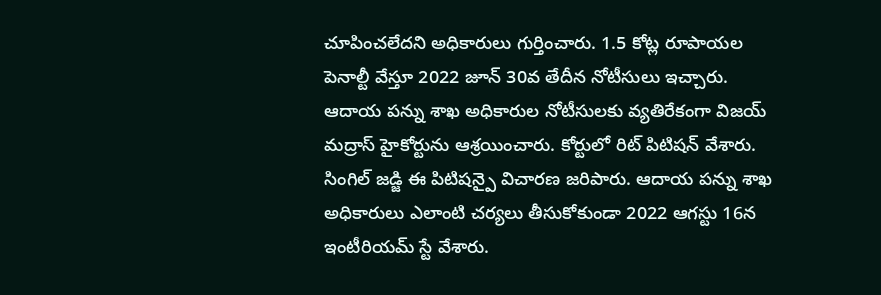చూపించలేదని అధికారులు గుర్తించారు. 1.5 కోట్ల రూపాయల పెనాల్టీ వేస్తూ 2022 జూన్ 30వ తేదీన నోటీసులు ఇచ్చారు.
ఆదాయ పన్ను శాఖ అధికారుల నోటీసులకు వ్యతిరేకంగా విజయ్ మద్రాస్ హైకోర్టును ఆశ్రయించారు. కోర్టులో రిట్ పిటిషన్ వేశారు. సింగిల్ జడ్జి ఈ పిటిషన్పై విచారణ జరిపారు. ఆదాయ పన్ను శాఖ అధికారులు ఎలాంటి చర్యలు తీసుకోకుండా 2022 ఆగస్టు 16న ఇంటీరియమ్ స్టే వేశారు.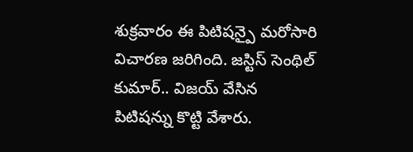శుక్రవారం ఈ పిటిషన్పై మరోసారి విచారణ జరిగింది. జస్టిస్ సెంథిల్ కుమార్.. విజయ్ వేసిన పిటిషన్ను కొట్టి వేశారు.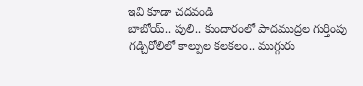ఇవి కూడా చదవండి
బాబోయ్.. పులి.. కుందారంలో పాదముద్రల గుర్తింపు
గడ్చిరోలిలో కాల్పుల కలకలం.. ముగ్గురు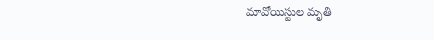మావోయిస్టుల మృతి